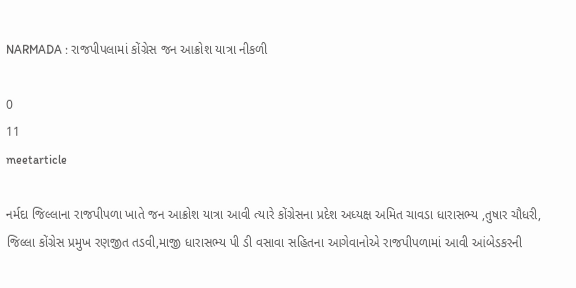NARMADA : રાજપીપલામાં કોંગ્રેસ જન આક્રોશ યાત્રા નીકળી

0
11
meetarticle

નર્મદા જિલ્લાના રાજપીપળા ખાતે જન આક્રોશ યાત્રા આવી ત્યારે કોંગ્રેસના પ્રદેશ અધ્યક્ષ અમિત ચાવડા ધારાસભ્ય ,તુષાર ચૌધરી, જિલ્લા કોંગ્રેસ પ્રમુખ રણજીત તડવી,માજી ધારાસભ્ય પી ડી વસાવા સહિતના આગેવાનોએ રાજપીપળામાં આવી આંબેડકરની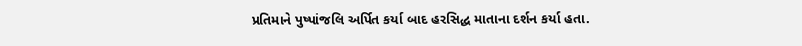પ્રતિમાને પુષ્પાંજલિ અર્પિત કર્યા બાદ હરસિદ્ધ માતાના દર્શન કર્યા હતા.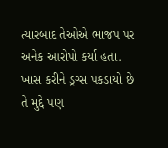ત્યારબાદ તેઓએ ભાજપ પર અનેક આરોપો કર્યા હતા. ખાસ કરીને ડ્રગ્સ પકડાયો છે તે મુદ્દે પણ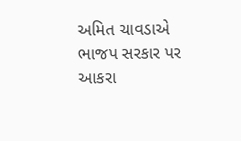અમિત ચાવડાએ ભાજપ સરકાર પર આકરા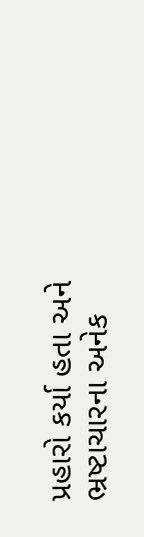પ્રહારો કર્યા હતા અને ભ્રષ્ટાચારના અનેક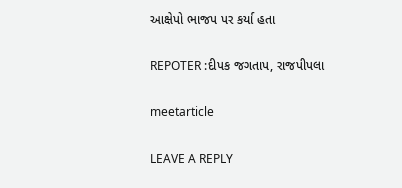આક્ષેપો ભાજપ પર કર્યા હતા

REPOTER :દીપક જગતાપ, રાજપીપલા

meetarticle

LEAVE A REPLY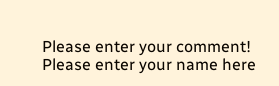Please enter your comment!
Please enter your name here